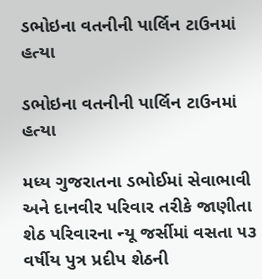ડભોઇના વતનીની પાર્લિન ટાઉનમાં હત્યા

ડભોઇના વતનીની પાર્લિન ટાઉનમાં હત્યા

મધ્ય ગુજરાતના ડભોઈમાં સેવાભાવી અને દાનવીર પરિવાર તરીકે જાણીતા શેઠ પરિવારના ન્યૂ જર્સીમાં વસતા ૫૩ વર્ષીય પુત્ર પ્રદીપ શેઠની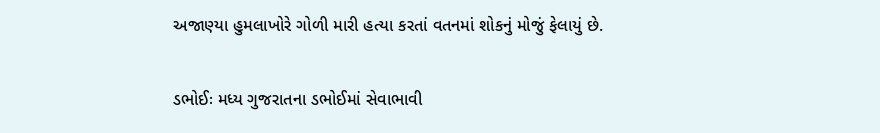અજાણ્યા હુમલાખોરે ગોળી મારી હત્યા કરતાં વતનમાં શોકનું મોજું ફેલાયું છે.

ડભોઈઃ મધ્ય ગુજરાતના ડભોઈમાં સેવાભાવી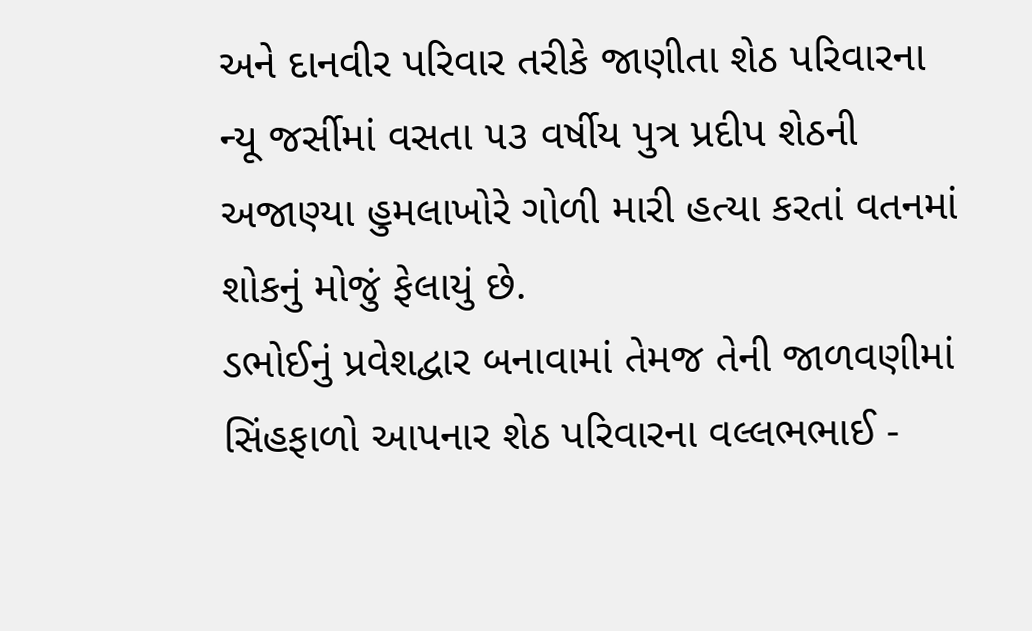અને દાનવીર પરિવાર તરીકે જાણીતા શેઠ પરિવારના ન્યૂ જર્સીમાં વસતા ૫૩ વર્ષીય પુત્ર પ્રદીપ શેઠની અજાણ્યા હુમલાખોરે ગોળી મારી હત્યા કરતાં વતનમાં શોકનું મોજું ફેલાયું છે.
ડભોઈનું પ્રવેશદ્વાર બનાવામાં તેમજ તેની જાળવણીમાં સિંહફાળો આપનાર શેઠ પરિવારના વલ્લભભાઈ -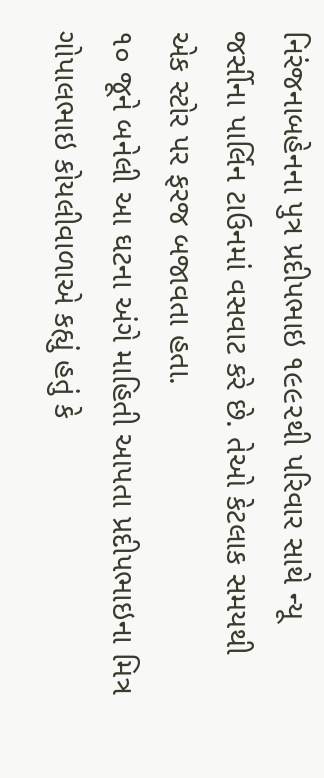નિરંજનાબહેનના પુત્ર પ્રદીપભાઇ ૧૯૯૨થી પરિવાર સાથે ન્યૂ જર્સીના પાર્લિન ટાઉનમાં વસવાટ કરે છે. તેઓ કેટલાક સમયથી એક સ્ટોર પર ફરજ બજાવતા હતા.
૧૦ જૂને બનેલી આ ઘટના અંગે માહિતી આપતા પ્રદીપભાઇના મિત્ર ગોપાલભાઇ કોયલીવાળાએ કહ્યું હતું કે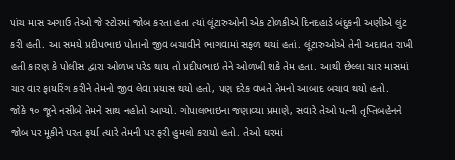પાંચ માસ અગાઉ તેઓ જે સ્ટોરમાં જોબ કરતા હતા ત્યાં લૂંટારુઓની એક ટોળકીએ દિનદહાડે બંદુકની અણીએ લુંટ કરી હતી. આ સમયે પ્રદીપભાઇ પોતાનો જીવ બચાવીને ભાગવામાં સફળ થયાં હતાં. લૂંટારુઓએ તેની અદાવત રાખી હતી કારણ કે પોલીસ દ્વારા ઓળખ પરેડ થાય તો પ્રદીપભાઇ તેને ઓળખી શકે તેમ હતા. આથી છેલ્લા ચાર માસમાં ચાર વાર ફાયરિંગ કરીને તેમનો જીવ લેવા પ્રયાસ થયો હતો, પણ દરેક વખતે તેમનો આબાદ બચાવ થયો હતો.
જોકે ૧૦ જૂને નસીબે તેમને સાથ નહોતો આપ્યો. ગોપાલભાઇના જણાવ્યા પ્રમાણે, સવારે તેઓ પત્ની તૃપ્તિબહેનને જોબ પર મૂકીને પરત ફર્યા ત્યારે તેમની પર ફરી હુમલો કરાયો હતો. તેઓ ઘરમાં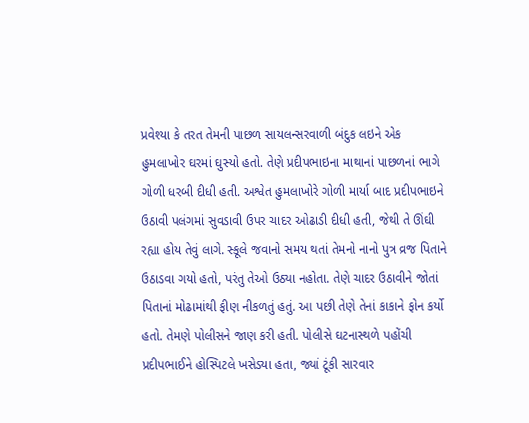પ્રવેશ્યા કે તરત તેમની પાછળ સાયલન્સરવાળી બંદુક લઇને એક હુમલાખોર ઘરમાં ઘુસ્યો હતો. તેણે પ્રદીપભાઇના માથાનાં પાછળનાં ભાગે ગોળી ધરબી દીધી હતી. અશ્વેત હુમલાખોરે ગોળી માર્યા બાદ પ્રદીપભાઇને ઉઠાવી પલંગમાં સુવડાવી ઉપર ચાદર ઓઢાડી દીધી હતી, જેથી તે ઊંઘી રહ્યા હોય તેવું લાગે. સ્કૂલે જવાનો સમય થતાં તેમનો નાનો પુત્ર વ્રજ પિતાને ઉઠાડવા ગયો હતો, પરંતુ તેઓ ઉઠ્યા નહોતા. તેણે ચાદર ઉઠાવીને જોતાં પિતાનાં મોઢામાંથી ફીણ નીકળતું હતું. આ પછી તેણે તેનાં કાકાને ફોન કર્યો હતો. તેમણે પોલીસને જાણ કરી હતી. પોલીસે ઘટનાસ્થળે પહોંચી પ્રદીપભાઈને હોસ્પિટલે ખસેડ્યા હતા, જ્યાં ટૂંકી સારવાર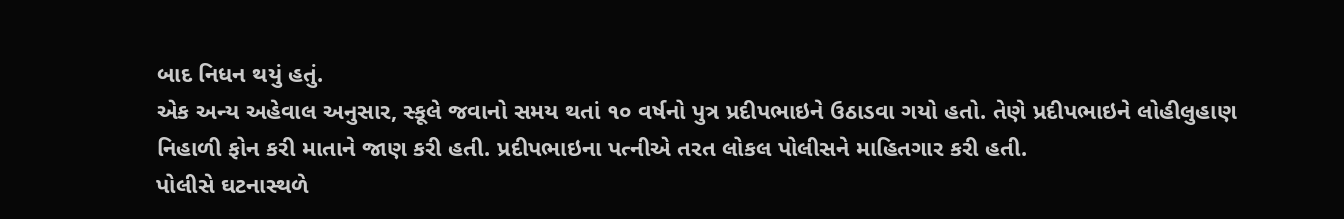બાદ નિધન થયું હતું.
એક અન્ય અહેવાલ અનુસાર, સ્કૂલે જવાનો સમય થતાં ૧૦ વર્ષનો પુત્ર પ્રદીપભાઇને ઉઠાડવા ગયો હતો. તેણે પ્રદીપભાઇને લોહીલુહાણ નિહાળી ફોન કરી માતાને જાણ કરી હતી. પ્રદીપભાઇના પત્નીએ તરત લોકલ પોલીસને માહિતગાર કરી હતી.
પોલીસે ઘટનાસ્થળે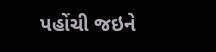પહોંચી જઇને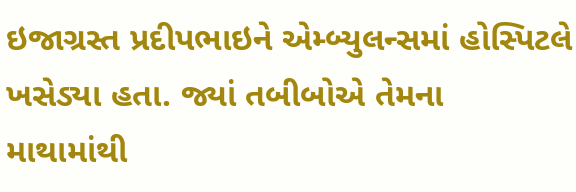ઇજાગ્રસ્ત પ્રદીપભાઇને એમ્બ્યુલન્સમાં હોસ્પિટલે ખસેડ્યા હતા. જ્યાં તબીબોએ તેમના માથામાંથી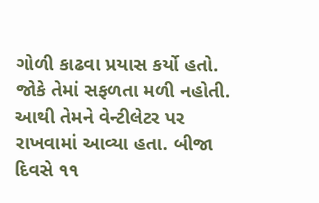ગોળી કાઢવા પ્રયાસ કર્યો હતો. જોકે તેમાં સફળતા મળી નહોતી. આથી તેમને વેન્ટીલેટર પર રાખવામાં આવ્યા હતા. બીજા દિવસે ૧૧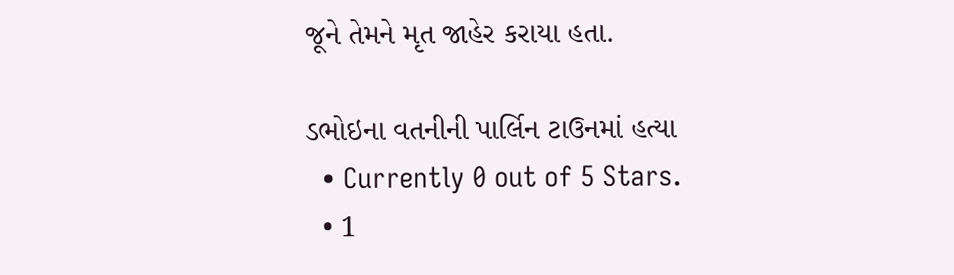જૂને તેમને મૃત જાહેર કરાયા હતા.

ડભોઇના વતનીની પાર્લિન ટાઉનમાં હત્યા
  • Currently 0 out of 5 Stars.
  • 1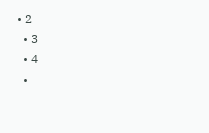• 2
  • 3
  • 4
  •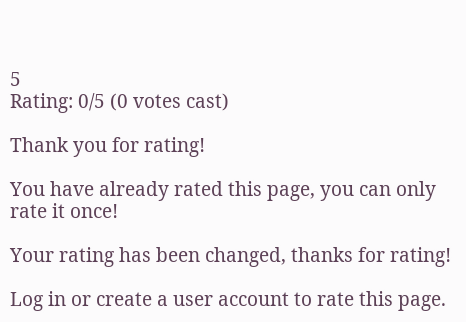5
Rating: 0/5 (0 votes cast)

Thank you for rating!

You have already rated this page, you can only rate it once!

Your rating has been changed, thanks for rating!

Log in or create a user account to rate this page.